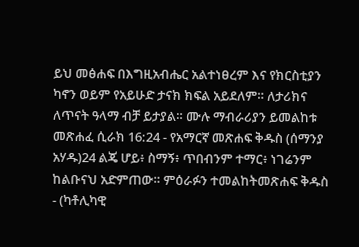ይህ መፅሐፍ በእግዚአብሔር አልተነፀረም እና የክርስቲያን ካኖን ወይም የአይሁድ ታናክ ክፍል አይደለም። ለታሪክና ለጥናት ዓላማ ብቻ ይታያል። ሙሉ ማብራሪያን ይመልከቱ መጽሐፈ ሲራክ 16:24 - የአማርኛ መጽሐፍ ቅዱስ (ሰማንያ አሃዱ)24 ልጄ ሆይ፥ ስማኝ፥ ጥበብንም ተማር፥ ነገሬንም ከልቡናህ አድምጠው። ምዕራፉን ተመልከትመጽሐፍ ቅዱስ - (ካቶሊካዊ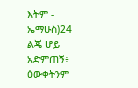እትም - ኤማሁስ)24 ልጄ ሆይ አድምጠኝ፥ ዕውቀትንም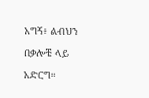አግኝ፥ ልብህን በቃሎቼ ላይ አድርግ።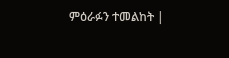ምዕራፉን ተመልከት |